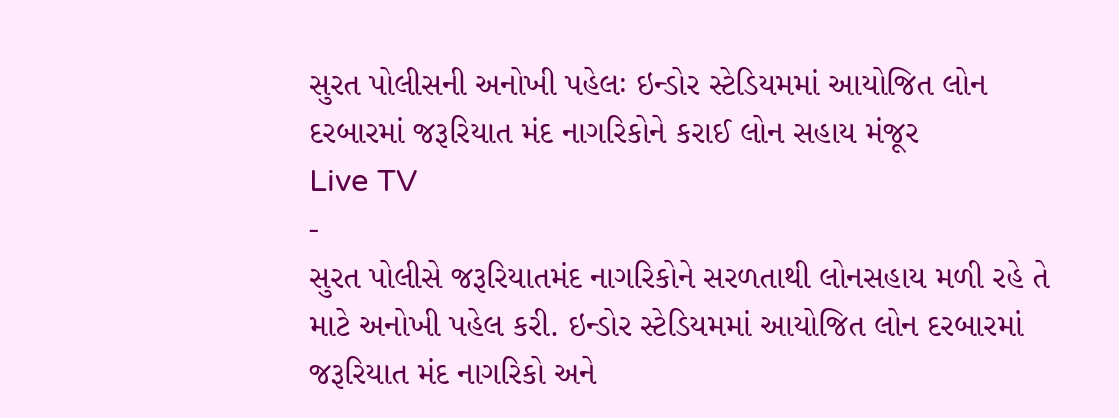સુરત પોલીસની અનોખી પહેલઃ ઇન્ડોર સ્ટેડિયમમાં આયોજિત લોન દરબારમાં જરૂરિયાત મંદ નાગરિકોને કરાઈ લોન સહાય મંજૂર
Live TV
-
સુરત પોલીસે જરૂરિયાતમંદ નાગરિકોને સરળતાથી લોનસહાય મળી રહે તે માટે અનોખી પહેલ કરી. ઇન્ડોર સ્ટેડિયમમાં આયોજિત લોન દરબારમાં જરૂરિયાત મંદ નાગરિકો અને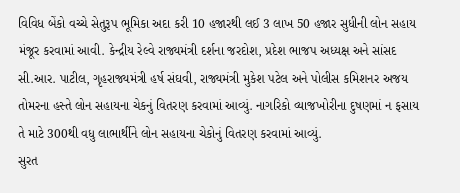વિવિધ બેંકો વચ્ચે સેતુરૂપ ભૂમિકા અદા કરી 10 હજારથી લઈ 3 લાખ 50 હજાર સુધીની લોન સહાય મંજૂર કરવામાં આવી. કેન્દ્રીય રેલ્વે રાજ્યમંત્રી દર્શના જરદોશ, પ્રદેશ ભાજપ અધ્યક્ષ અને સાંસદ સી.આર. પાટીલ, ગૃહરાજ્યમંત્રી હર્ષ સંઘવી, રાજ્યમંત્રી મુકેશ પટેલ અને પોલીસ કમિશનર અજય તોમરના હસ્તે લોન સહાયના ચેકનું વિતરણ કરવામાં આવ્યું. નાગરિકો વ્યાજખોરીના દુષણમાં ન ફસાય તે માટે 300થી વધુ લાભાર્થીને લોન સહાયના ચેકોનું વિતરણ કરવામાં આવ્યું.
સુરત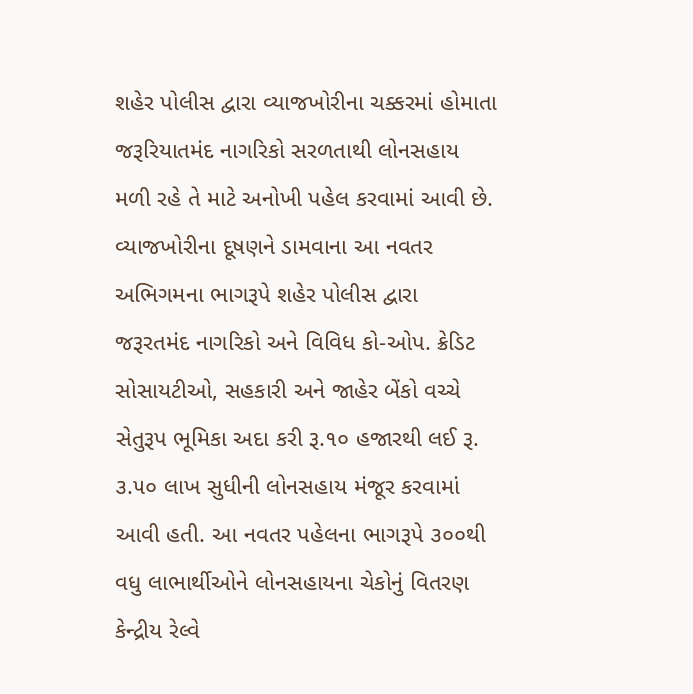શહેર પોલીસ દ્વારા વ્યાજખોરીના ચક્કરમાં હોમાતા જરૂરિયાતમંદ નાગરિકો સરળતાથી લોનસહાય મળી રહે તે માટે અનોખી પહેલ કરવામાં આવી છે. વ્યાજખોરીના દૂષણને ડામવાના આ નવતર અભિગમના ભાગરૂપે શહેર પોલીસ દ્વારા જરૂરતમંદ નાગરિકો અને વિવિધ કો-ઓપ. ક્રેડિટ સોસાયટીઓ, સહકારી અને જાહેર બેંકો વચ્ચે સેતુરૂપ ભૂમિકા અદા કરી રૂ.૧૦ હજારથી લઈ રૂ. ૩.૫૦ લાખ સુધીની લોનસહાય મંજૂર કરવામાં આવી હતી. આ નવતર પહેલના ભાગરૂપે ૩૦૦થી વધુ લાભાર્થીઓને લોનસહાયના ચેકોનું વિતરણ કેન્દ્રીય રેલ્વે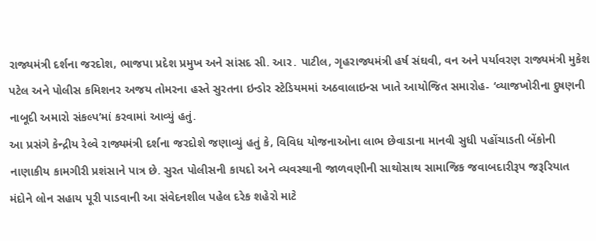રાજ્યમંત્રી દર્શના જરદોશ, ભાજપા પ્રદેશ પ્રમુખ અને સાંસદ સી. આર. પાટીલ, ગૃહરાજ્યમંત્રી હર્ષ સંઘવી, વન અને પર્યાવરણ રાજ્યમંત્રી મુકેશ પટેલ અને પોલીસ કમિશનર અજય તોમરના હસ્તે સુરતના ઇન્ડોર સ્ટેડિયમમાં અઠવાલાઇન્સ ખાતે આયોજિત સમારોહ- ‘વ્યાજખોરીના દુષણની નાબૂદી અમારો સંકલ્પ’માં કરવામાં આવ્યું હતું.
આ પ્રસંગે કેન્દ્રીય રેલ્વે રાજ્યમંત્રી દર્શના જરદોશે જણાવ્યું હતું કે, વિવિધ યોજનાઓના લાભ છેવાડાના માનવી સુધી પહોંચાડતી બેંકોની નાણાકીય કામગીરી પ્રશંસાને પાત્ર છે. સુરત પોલીસની કાયદો અને વ્યવસ્થાની જાળવણીની સાથોસાથ સામાજિક જવાબદારીરૂપ જરૂરિયાત મંદોને લોન સહાય પૂરી પાડવાની આ સંવેદનશીલ પહેલ દરેક શહેરો માટે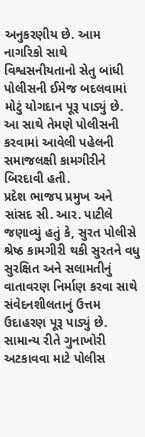અનુકરણીય છે. આમ નાગરિકો સાથે વિશ્વસનીયતાનો સેતુ બાંધી પોલીસની ઈમેજ બદલવામાં મોટું યોગદાન પૂરૂ પાડ્યું છે. આ સાથે તેમણે પોલીસની કરવામાં આવેલી પહેલની સમાજલક્ષી કામગીરીને બિરદાવી હતી.
પ્રદેશ ભાજપ પ્રમુખ અને સાંસદ સી. આર. પાટીલે જણાવ્યું હતું કે, સુરત પોલીસે શ્રેષ્ઠ કામગીરી થકી સુરતને વધુ સુરક્ષિત અને સલામતીનું વાતાવરણ નિર્માણ કરવા સાથે સંવેદનશીલતાનું ઉત્તમ ઉદાહરણ પૂરૂ પાડ્યું છે. સામાન્ય રીતે ગુનાખોરી અટકાવવા માટે પોલીસ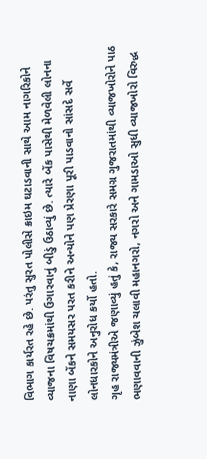વિભાગ કાર્યરત રહે છે. પરંતુ સુરત પોલીસે ક્રાઇમ ઘટાડવાની સાથે આમ નાગરિકોને વ્યાજના વિષચક્રમાંથી ઉગારવાનું બીડું ઉઠાવ્યું છે. ત્યારે બેંક પાસેથી મેળવેલી લોનના નાણા બેંકને સમયસર પરત કરીને અન્યોને પણ પ્રેરણા પૂરી પાડવાનો સાંસદે સર્વે લોનધારકોને અનુરોધ કર્યો હતો.
ગૃહ રાજ્યમંત્રીએ જણાવ્યું હતું કે, રાજ્ય સરકારે સમગ્ર ગુજરાતમાંથી વ્યાજખોરોને પાઠ ભણાવવાની ઝુંબેશ ચલાવી મહાનગરો, નગરો અને ગામડાઓ સુધી વ્યાજખોરો વિરુદ્ધ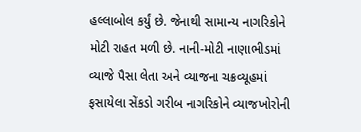હલ્લાબોલ કર્યું છે. જેનાથી સામાન્ય નાગરિકોને મોટી રાહત મળી છે. નાની-મોટી નાણાભીડમાં વ્યાજે પૈસા લેતા અને વ્યાજના ચક્રવ્યૂહમાં ફસાયેલા સેંકડો ગરીબ નાગરિકોને વ્યાજખોરોની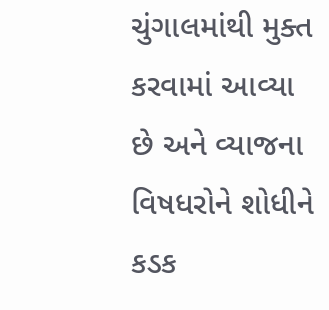ચુંગાલમાંથી મુક્ત કરવામાં આવ્યા છે અને વ્યાજના વિષધરોને શોધીને કડક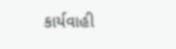કાર્યવાહી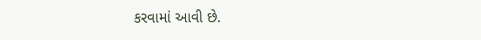કરવામાં આવી છે.